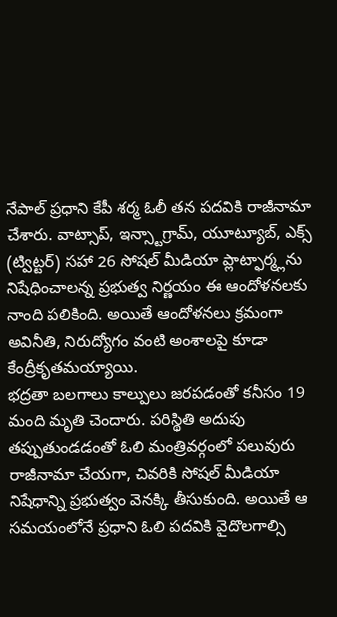నేపాల్ ప్రధాని కేపీ శర్మ ఓలీ తన పదవికి రాజీనామా చేశారు. వాట్సాప్, ఇన్స్టాగ్రామ్, యూట్యూబ్, ఎక్స్ (ట్విట్టర్) సహా 26 సోషల్ మీడియా ప్లాట్ఫార్మ్లను నిషేధించాలన్న ప్రభుత్వ నిర్ణయం ఈ ఆందోళనలకు నాంది పలికింది. అయితే ఆందోళనలు క్రమంగా అవినీతి, నిరుద్యోగం వంటి అంశాలపై కూడా కేంద్రీకృతమయ్యాయి.
భద్రతా బలగాలు కాల్పులు జరపడంతో కనీసం 19 మంది మృతి చెందారు. పరిస్థితి అదుపు తప్పుతుండడంతో ఓలి మంత్రివర్గంలో పలువురు రాజీనామా చేయగా, చివరికి సోషల్ మీడియా నిషేధాన్ని ప్రభుత్వం వెనక్కి తీసుకుంది. అయితే ఆ సమయంలోనే ప్రధాని ఓలి పదవికి వైదొలగాల్సి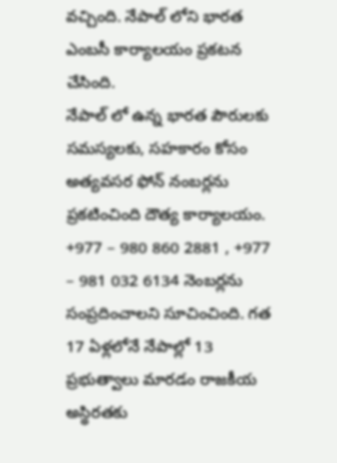వచ్చింది. నేపాల్ లోని భారత ఎంబసీ కార్యాలయం ప్రకటన చేసింది.
నేపాల్ లో ఉన్న భారత పౌరులకు సమస్యలకు, సహకారం కోసం అత్యవసర ఫోన్ నంబర్లను ప్రకటించింది దౌత్య కార్యాలయం. +977 – 980 860 2881 , +977 – 981 032 6134 నెంబర్లను సంప్రదించాలని సూచించింది. గత 17 ఏళ్లలోనే నేపాల్లో 13 ప్రభుత్వాలు మారడం రాజకీయ అస్థిరతకు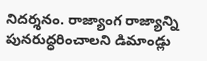నిదర్శనం. రాజ్యాంగ రాజ్యాన్ని పునరుద్ధరించాలని డిమాండ్లు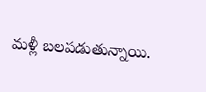మళ్లీ బలపడుతున్నాయి.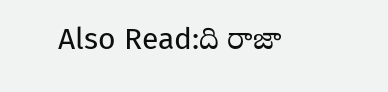Also Read:ది రాజా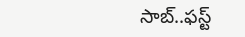సాబ్..ఫస్ట్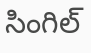సింగిల్